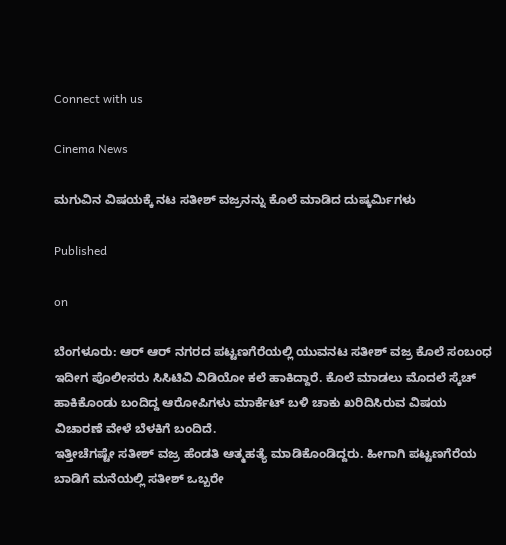Connect with us

Cinema News

ಮಗುವಿನ ವಿಷಯಕ್ಕೆ ನಟ ಸತೀಶ್ ವಜ್ರನನ್ನು ಕೊಲೆ ಮಾಡಿದ ದುಷ್ಕರ್ಮಿಗಳು

Published

on

ಬೆಂಗಳೂರು: ಆರ್ ಆರ್ ನಗರದ ಪಟ್ಟಣಗೆರೆಯಲ್ಲಿ ಯುವನಟ ಸತೀಶ್ ವಜ್ರ ಕೊಲೆ ಸಂಬಂಧ ಇದೀಗ ಪೊಲೀಸರು ಸಿಸಿಟಿವಿ ವಿಡಿಯೋ ಕಲೆ ಹಾಕಿದ್ದಾರೆ. ಕೊಲೆ ಮಾಡಲು ಮೊದಲೆ ಸ್ಕೆಚ್ ಹಾಕಿಕೊಂಡು ಬಂದಿದ್ದ ಆರೋಪಿಗಳು ಮಾರ್ಕೆಟ್ ಬಳಿ ಚಾಕು ಖರಿದಿಸಿರುವ ವಿಷಯ ವಿಚಾರಣೆ ವೇಳೆ ಬೆಳಕಿಗೆ ಬಂದಿದೆ.
ಇತ್ತೀಚೆಗಷ್ಟೇ ಸತೀಶ್ ವಜ್ರ ಹೆಂಡತಿ ಆತ್ಮಹತ್ಯೆ ಮಾಡಿಕೊಂಡಿದ್ದರು. ಹೀಗಾಗಿ ಪಟ್ಟಣಗೆರೆಯ ಬಾಡಿಗೆ ಮನೆಯಲ್ಲಿ ಸತೀಶ್ ಒಬ್ಬರೇ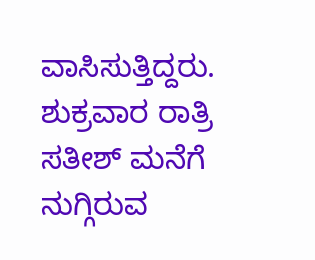ವಾಸಿಸುತ್ತಿದ್ದರು. ಶುಕ್ರವಾರ ರಾತ್ರಿ ಸತೀಶ್ ಮನೆಗೆ ನುಗ್ಗಿರುವ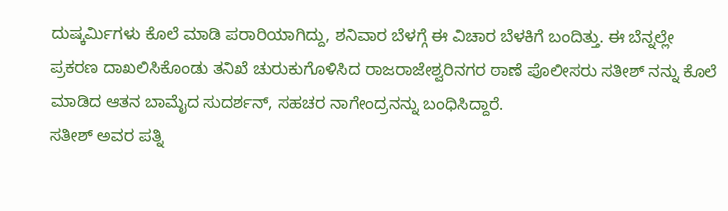ದುಷ್ಕರ್ಮಿಗಳು ಕೊಲೆ ಮಾಡಿ ಪರಾರಿಯಾಗಿದ್ದು, ಶನಿವಾರ ಬೆಳಗ್ಗೆ ಈ ವಿಚಾರ ಬೆಳಕಿಗೆ ಬಂದಿತ್ತು. ಈ ಬೆನ್ನಲ್ಲೇ ಪ್ರಕರಣ ದಾಖಲಿಸಿಕೊಂಡು ತನಿಖೆ ಚುರುಕುಗೊಳಿಸಿದ ರಾಜರಾಜೇಶ್ವರಿನಗರ ಠಾಣೆ ಪೊಲೀಸರು ಸತೀಶ್ ನನ್ನು ಕೊಲೆ ಮಾಡಿದ ಆತನ ಬಾಮೈದ ಸುದರ್ಶನ್, ಸಹಚರ ನಾಗೇಂದ್ರನನ್ನು ಬಂಧಿಸಿದ್ದಾರೆ.
ಸತೀಶ್ ಅವರ ಪತ್ನಿ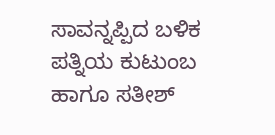ಸಾವನ್ನಪ್ಪಿದ ಬಳಿಕ ಪತ್ನಿಯ ಕುಟುಂಬ ಹಾಗೂ ಸತೀಶ್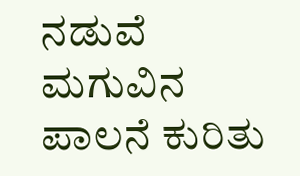ನಡುವೆ ಮಗುವಿನ ಪಾಲನೆ ಕುರಿತು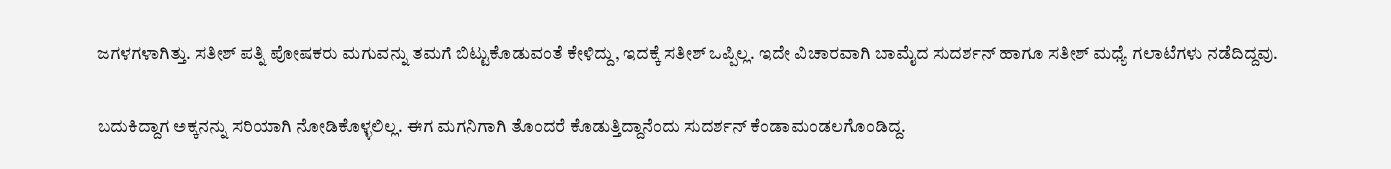ಜಗಳಗಳಾಗಿತ್ತು. ಸತೀಶ್ ಪತ್ನಿ ಪೋಷಕರು ಮಗುವನ್ನು ತಮಗೆ ಬಿಟ್ಟುಕೊಡುವಂತೆ ಕೇಳಿದ್ದು, ಇದಕ್ಕೆ ಸತೀಶ್ ಒಪ್ಪಿಲ್ಲ. ಇದೇ ವಿಚಾರವಾಗಿ ಬಾಮೈದ ಸುದರ್ಶನ್ ಹಾಗೂ ಸತೀಶ್ ಮಧ್ಯೆ ಗಲಾಟೆಗಳು ನಡೆದಿದ್ದವು.

ಬದುಕಿದ್ದಾಗ ಅಕ್ಕನನ್ನು ಸರಿಯಾಗಿ ನೋಡಿಕೊಳ್ಳಲಿಲ್ಲ. ಈಗ ಮಗನಿಗಾಗಿ ತೊಂದರೆ ಕೊಡುತ್ತಿದ್ದಾನೆಂದು ಸುದರ್ಶನ್ ಕೆಂಡಾಮಂಡಲಗೊಂಡಿದ್ದ.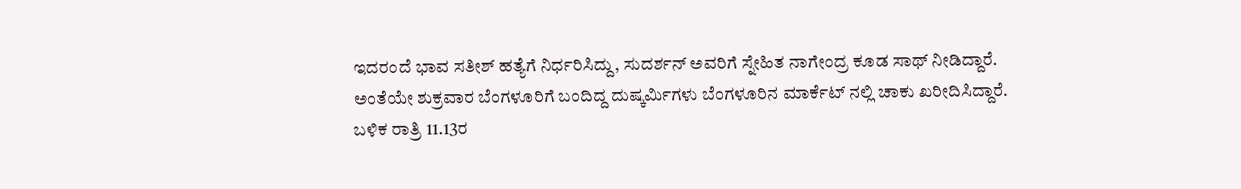ಇದರಂದೆ ಭಾವ ಸತೀಶ್ ಹತ್ಯೆಗೆ ನಿರ್ಧರಿಸಿದ್ದು, ಸುದರ್ಶನ್ ಅವರಿಗೆ ಸ್ನೇಹಿತ ನಾಗೇಂದ್ರ ಕೂಡ ಸಾಥ್ ನೀಡಿದ್ದಾರೆ.
ಅಂತೆಯೇ ಶುಕ್ರವಾರ ಬೆಂಗಳೂರಿಗೆ ಬಂದಿದ್ದ ದುಷ್ಕರ್ಮಿಗಳು ಬೆಂಗಳೂರಿನ ಮಾರ್ಕೆಟ್ ನಲ್ಲಿ ಚಾಕು ಖರೀದಿಸಿದ್ದಾರೆ. ಬಳಿಕ ರಾತ್ರಿ 11.13ರ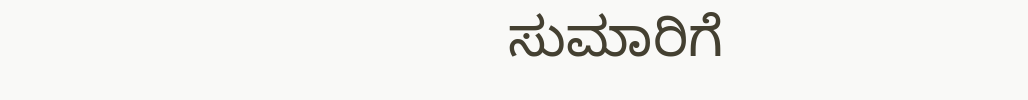ಸುಮಾರಿಗೆ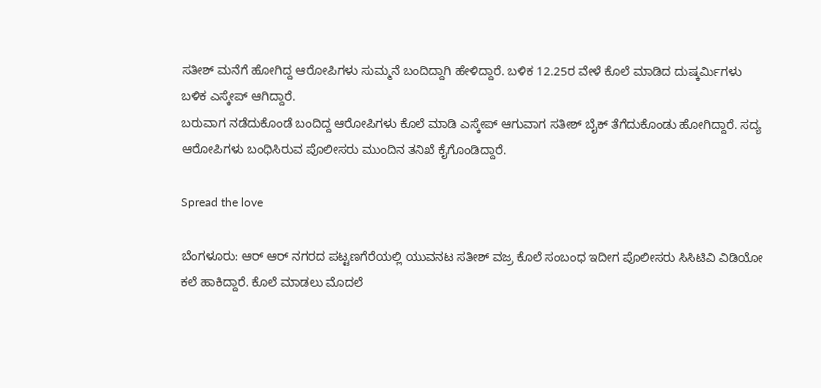ಸತೀಶ್ ಮನೆಗೆ ಹೋಗಿದ್ದ ಆರೋಪಿಗಳು ಸುಮ್ಮನೆ ಬಂದಿದ್ದಾಗಿ ಹೇಳಿದ್ದಾರೆ. ಬಳಿಕ 12.25ರ ವೇಳೆ ಕೊಲೆ ಮಾಡಿದ ದುಷ್ಕರ್ಮಿಗಳು ಬಳಿಕ ಎಸ್ಕೇಪ್ ಆಗಿದ್ದಾರೆ.
ಬರುವಾಗ ನಡೆದುಕೊಂಡೆ ಬಂದಿದ್ದ ಆರೋಪಿಗಳು ಕೊಲೆ ಮಾಡಿ ಎಸ್ಕೇಪ್ ಆಗುವಾಗ ಸತೀಶ್ ಬೈಕ್ ತೆಗೆದುಕೊಂಡು ಹೋಗಿದ್ದಾರೆ. ಸದ್ಯ ಆರೋಪಿಗಳು ಬಂಧಿಸಿರುವ ಪೊಲೀಸರು ಮುಂದಿನ ತನಿಖೆ ಕೈಗೊಂಡಿದ್ದಾರೆ.

Spread the love

ಬೆಂಗಳೂರು: ಆರ್ ಆರ್ ನಗರದ ಪಟ್ಟಣಗೆರೆಯಲ್ಲಿ ಯುವನಟ ಸತೀಶ್ ವಜ್ರ ಕೊಲೆ ಸಂಬಂಧ ಇದೀಗ ಪೊಲೀಸರು ಸಿಸಿಟಿವಿ ವಿಡಿಯೋ ಕಲೆ ಹಾಕಿದ್ದಾರೆ. ಕೊಲೆ ಮಾಡಲು ಮೊದಲೆ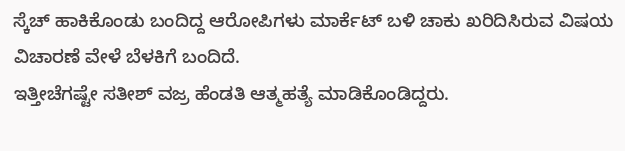ಸ್ಕೆಚ್ ಹಾಕಿಕೊಂಡು ಬಂದಿದ್ದ ಆರೋಪಿಗಳು ಮಾರ್ಕೆಟ್ ಬಳಿ ಚಾಕು ಖರಿದಿಸಿರುವ ವಿಷಯ ವಿಚಾರಣೆ ವೇಳೆ ಬೆಳಕಿಗೆ ಬಂದಿದೆ.
ಇತ್ತೀಚೆಗಷ್ಟೇ ಸತೀಶ್ ವಜ್ರ ಹೆಂಡತಿ ಆತ್ಮಹತ್ಯೆ ಮಾಡಿಕೊಂಡಿದ್ದರು.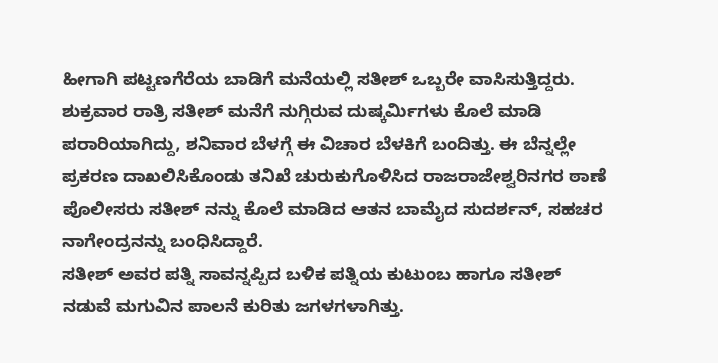ಹೀಗಾಗಿ ಪಟ್ಟಣಗೆರೆಯ ಬಾಡಿಗೆ ಮನೆಯಲ್ಲಿ ಸತೀಶ್ ಒಬ್ಬರೇ ವಾಸಿಸುತ್ತಿದ್ದರು. ಶುಕ್ರವಾರ ರಾತ್ರಿ ಸತೀಶ್ ಮನೆಗೆ ನುಗ್ಗಿರುವ ದುಷ್ಕರ್ಮಿಗಳು ಕೊಲೆ ಮಾಡಿ ಪರಾರಿಯಾಗಿದ್ದು, ಶನಿವಾರ ಬೆಳಗ್ಗೆ ಈ ವಿಚಾರ ಬೆಳಕಿಗೆ ಬಂದಿತ್ತು. ಈ ಬೆನ್ನಲ್ಲೇ ಪ್ರಕರಣ ದಾಖಲಿಸಿಕೊಂಡು ತನಿಖೆ ಚುರುಕುಗೊಳಿಸಿದ ರಾಜರಾಜೇಶ್ವರಿನಗರ ಠಾಣೆ ಪೊಲೀಸರು ಸತೀಶ್ ನನ್ನು ಕೊಲೆ ಮಾಡಿದ ಆತನ ಬಾಮೈದ ಸುದರ್ಶನ್, ಸಹಚರ ನಾಗೇಂದ್ರನನ್ನು ಬಂಧಿಸಿದ್ದಾರೆ.
ಸತೀಶ್ ಅವರ ಪತ್ನಿ ಸಾವನ್ನಪ್ಪಿದ ಬಳಿಕ ಪತ್ನಿಯ ಕುಟುಂಬ ಹಾಗೂ ಸತೀಶ್ ನಡುವೆ ಮಗುವಿನ ಪಾಲನೆ ಕುರಿತು ಜಗಳಗಳಾಗಿತ್ತು.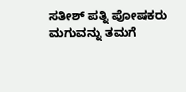ಸತೀಶ್ ಪತ್ನಿ ಪೋಷಕರು ಮಗುವನ್ನು ತಮಗೆ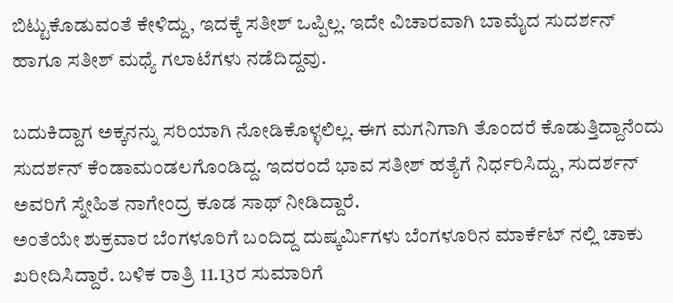ಬಿಟ್ಟುಕೊಡುವಂತೆ ಕೇಳಿದ್ದು, ಇದಕ್ಕೆ ಸತೀಶ್ ಒಪ್ಪಿಲ್ಲ. ಇದೇ ವಿಚಾರವಾಗಿ ಬಾಮೈದ ಸುದರ್ಶನ್ ಹಾಗೂ ಸತೀಶ್ ಮಧ್ಯೆ ಗಲಾಟೆಗಳು ನಡೆದಿದ್ದವು.

ಬದುಕಿದ್ದಾಗ ಅಕ್ಕನನ್ನು ಸರಿಯಾಗಿ ನೋಡಿಕೊಳ್ಳಲಿಲ್ಲ. ಈಗ ಮಗನಿಗಾಗಿ ತೊಂದರೆ ಕೊಡುತ್ತಿದ್ದಾನೆಂದು ಸುದರ್ಶನ್ ಕೆಂಡಾಮಂಡಲಗೊಂಡಿದ್ದ. ಇದರಂದೆ ಭಾವ ಸತೀಶ್ ಹತ್ಯೆಗೆ ನಿರ್ಧರಿಸಿದ್ದು, ಸುದರ್ಶನ್ ಅವರಿಗೆ ಸ್ನೇಹಿತ ನಾಗೇಂದ್ರ ಕೂಡ ಸಾಥ್ ನೀಡಿದ್ದಾರೆ.
ಅಂತೆಯೇ ಶುಕ್ರವಾರ ಬೆಂಗಳೂರಿಗೆ ಬಂದಿದ್ದ ದುಷ್ಕರ್ಮಿಗಳು ಬೆಂಗಳೂರಿನ ಮಾರ್ಕೆಟ್ ನಲ್ಲಿ ಚಾಕು ಖರೀದಿಸಿದ್ದಾರೆ. ಬಳಿಕ ರಾತ್ರಿ 11.13ರ ಸುಮಾರಿಗೆ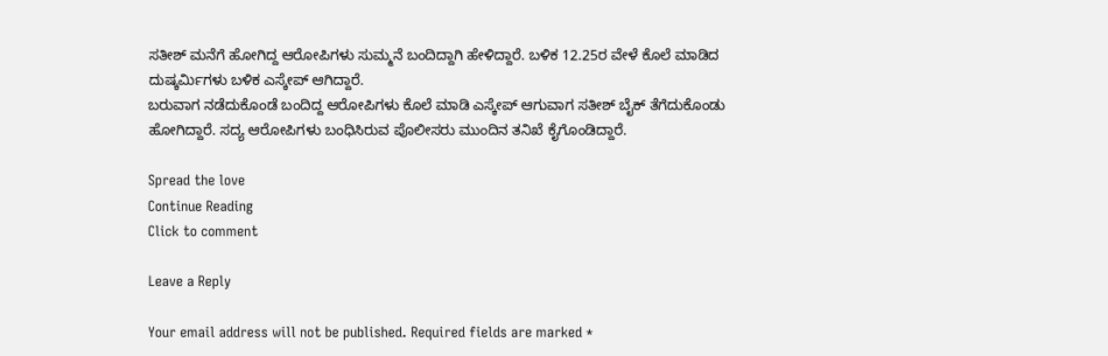ಸತೀಶ್ ಮನೆಗೆ ಹೋಗಿದ್ದ ಆರೋಪಿಗಳು ಸುಮ್ಮನೆ ಬಂದಿದ್ದಾಗಿ ಹೇಳಿದ್ದಾರೆ. ಬಳಿಕ 12.25ರ ವೇಳೆ ಕೊಲೆ ಮಾಡಿದ ದುಷ್ಕರ್ಮಿಗಳು ಬಳಿಕ ಎಸ್ಕೇಪ್ ಆಗಿದ್ದಾರೆ.
ಬರುವಾಗ ನಡೆದುಕೊಂಡೆ ಬಂದಿದ್ದ ಆರೋಪಿಗಳು ಕೊಲೆ ಮಾಡಿ ಎಸ್ಕೇಪ್ ಆಗುವಾಗ ಸತೀಶ್ ಬೈಕ್ ತೆಗೆದುಕೊಂಡು ಹೋಗಿದ್ದಾರೆ. ಸದ್ಯ ಆರೋಪಿಗಳು ಬಂಧಿಸಿರುವ ಪೊಲೀಸರು ಮುಂದಿನ ತನಿಖೆ ಕೈಗೊಂಡಿದ್ದಾರೆ.

Spread the love
Continue Reading
Click to comment

Leave a Reply

Your email address will not be published. Required fields are marked *